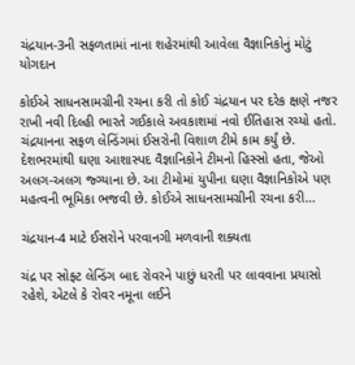ચંદ્રયાન-3ની સફળતામાં નાના શહેરમાંથી આવેલા વૈજ્ઞાનિકોનું મોટું યોગદાન

કોઈએ સાધનસામગ્રીની રચના કરી તો કોઈ ચંદ્રયાન પર દરેક ક્ષણે નજર રાખી નવી દિલ્હી ભારતે ગઈકાલે અવકાશમાં નવો ઈતિહાસ રચ્યો હતો. ચંદ્રયાનના સફળ લેન્ડિંગમાં ઈસરોની વિશાળ ટીમે કામ કર્યું છે. દેશભરમાંથી ઘણા આશાસ્પદ વૈજ્ઞાનિકોને ટીમનો હિસ્સો હતા, જેઓ અલગ-અલગ જ્ગ્યાના છે. આ ટીમોમાં યુપીના ઘણા વૈજ્ઞાનિકોએ પણ મહત્વની ભૂમિકા ભજવી છે. કોઈએ સાધનસામગ્રીની રચના કરી…

ચંદ્રયાન-4 માટે ઈસરોને પરવાનગી મળવાની શક્યતા

ચંદ્ર પર સોફ્ટ લેન્ડિંગ બાદ રોવરને પાછું ધરતી પર લાવવાના પ્રયાસો રહેશે, એટલે કે રોવર નમૂના લઈને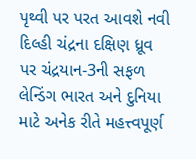પૃથ્વી પર પરત આવશે નવી દિલ્હી ચંદ્રના દક્ષિણ ધ્રૂવ પર ચંદ્રયાન-3ની સફળ લેન્ડિંગ ભારત અને દુનિયા માટે અનેક રીતે મહત્ત્વપૂર્ણ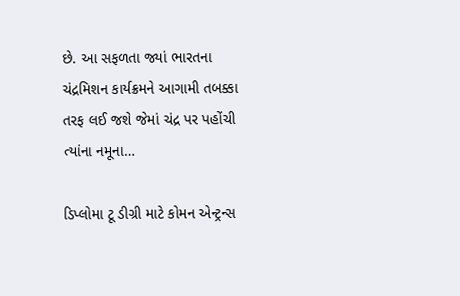છે. આ સફળતા જ્યાં ભારતના ચંદ્રમિશન કાર્યક્રમને આગામી તબક્કા તરફ લઈ જશે જેમાં ચંદ્ર પર પહોંચી ત્યાંના નમૂના…

ડિપ્લોમા ટૂ ડીગ્રી માટે કોમન એન્ટ્રન્સ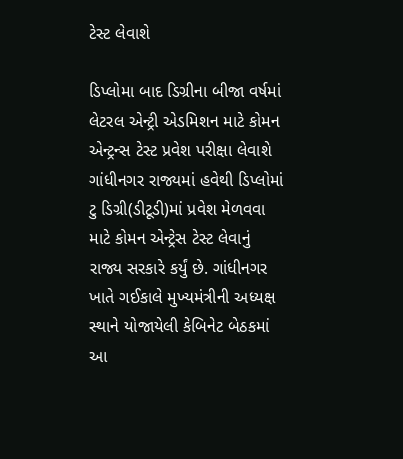ટેસ્ટ લેવાશે

ડિપ્લોમા બાદ ડિગ્રીના બીજા વર્ષમાં લેટરલ એન્ટ્રી એડમિશન માટે કોમન એન્ટ્રન્સ ટેસ્ટ પ્રવેશ પરીક્ષા લેવાશે ગાંધીનગર રાજ્યમાં હવેથી ડિપ્લોમાં ટુ ડિગ્રી(ડીટૂડી)માં પ્રવેશ મેળવવા માટે કોમન એન્ટ્રેસ ટેસ્ટ લેવાનું રાજ્ય સરકારે કર્યું છે. ગાંધીનગર ખાતે ગઈકાલે મુખ્યમંત્રીની અધ્યક્ષ સ્થાને યોજાયેલી કેબિનેટ બેઠકમાં આ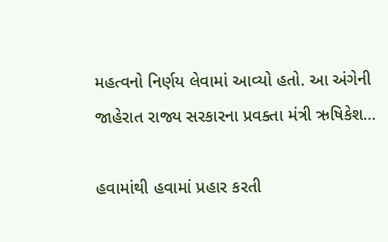મહત્વનો નિર્ણય લેવામાં આવ્યો હતો. આ અંગેની જાહેરાત રાજ્ય સરકારના પ્રવક્તા મંત્રી ઋષિકેશ…

હવામાંથી હવામાં પ્રહાર કરતી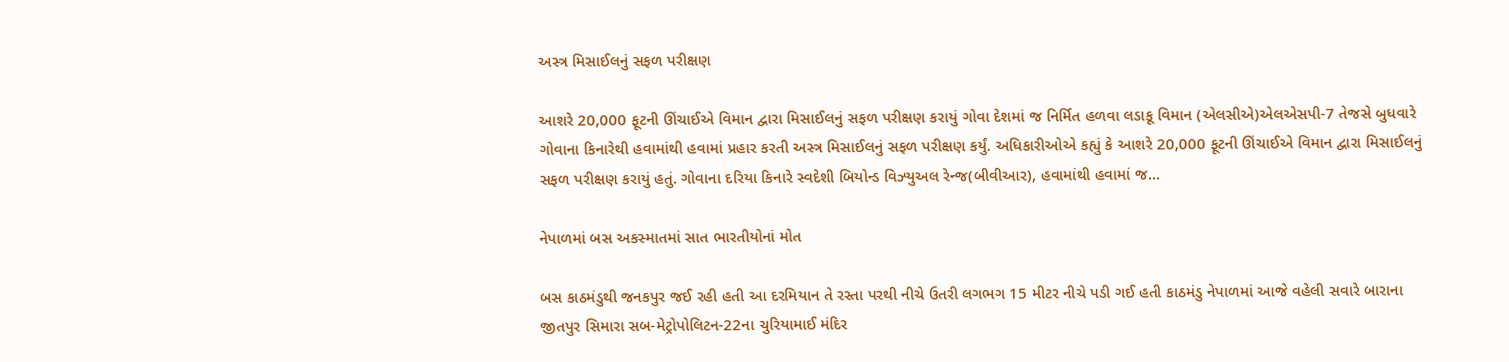અસ્ત્ર મિસાઈલનું સફળ પરીક્ષણ

આશરે 20,000 ફૂટની ઊંચાઈએ વિમાન દ્વારા મિસાઈલનું સફળ પરીક્ષણ કરાયું ગોવા દેશમાં જ નિર્મિત હળવા લડાકૂ વિમાન (એલસીએ)એલએસપી-7 તેજસે બુધવારે ગોવાના કિનારેથી હવામાંથી હવામાં પ્રહાર કરતી અસ્ત્ર મિસાઈલનું સફળ પરીક્ષણ કર્યું. અધિકારીઓએ કહ્યું કે આશરે 20,000 ફૂટની ઊંચાઈએ વિમાન દ્વારા મિસાઈલનું સફળ પરીક્ષણ કરાયું હતું. ગોવાના દરિયા કિનારે સ્વદેશી બિયોન્ડ વિઝ્યુઅલ રેન્જ(બીવીઆર), હવામાંથી હવામાં જ…

નેપાળમાં બસ અકસ્માતમાં સાત ભારતીયોનાં મોત

બસ કાઠમંડુથી જનકપુર જઈ રહી હતી આ દરમિયાન તે રસ્તા પરથી નીચે ઉતરી લગભગ 15 મીટર નીચે પડી ગઈ હતી કાઠમંડુ નેપાળમાં આજે વહેલી સવારે બારાના જીતપુર સિમારા સબ-મેટ્રોપોલિટન-22ના ચુરિયામાઈ મંદિર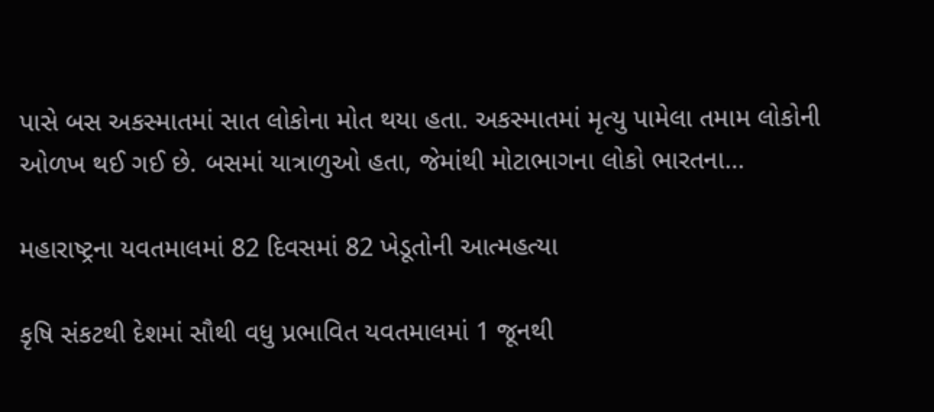પાસે બસ અકસ્માતમાં સાત લોકોના મોત થયા હતા. અકસ્માતમાં મૃત્યુ પામેલા તમામ લોકોની ઓળખ થઈ ગઈ છે. બસમાં યાત્રાળુઓ હતા, જેમાંથી મોટાભાગના લોકો ભારતના…

મહારાષ્ટ્રના યવતમાલમાં 82 દિવસમાં 82 ખેડૂતોની આત્મહત્યા

કૃષિ સંકટથી દેશમાં સૌથી વધુ પ્રભાવિત યવતમાલમાં 1 જૂનથી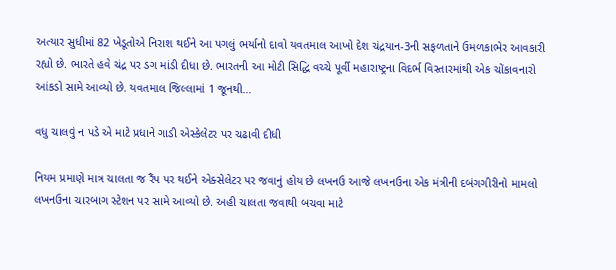અત્યાર સુધીમાં 82 ખેડૂતોએ નિરાશ થઈને આ પગલું ભર્યાનો દાવો યવતમાલ આખો દેશ ચંદ્રયાન-3ની સફળતાને ઉમળકાભેર આવકારી રહ્યો છે. ભારતે હવે ચંદ્ર પર ડગ માંડી દીધા છે. ભારતની આ મોટી સિદ્ધિ વચ્ચે પૂર્વી મહારાષ્ટ્રના વિદર્ભ વિસ્તારમાંથી એક ચોંકાવનારો આંકડો સામે આવ્યો છે. યવતમાલ જિલ્લામાં 1 જૂનથી…

વધુ ચાલવું ન પડે એ માટે પ્રધાને ગાડી એસ્કેલેટર પર ચઢાવી દીધી

નિયમ પ્રમાણે માત્ર ચાલતા જ રૈંપ પર થઈને એક્સેલેટર પર જવાનું હોય છે લખનઉ આજે લખનઉના એક મંત્રીની દબંગગીરીનો મામલો લખનઉના ચારબાગ સ્ટેશન પર સામે આવ્યો છે. અહી ચાલતા જવાથી બચવા માટે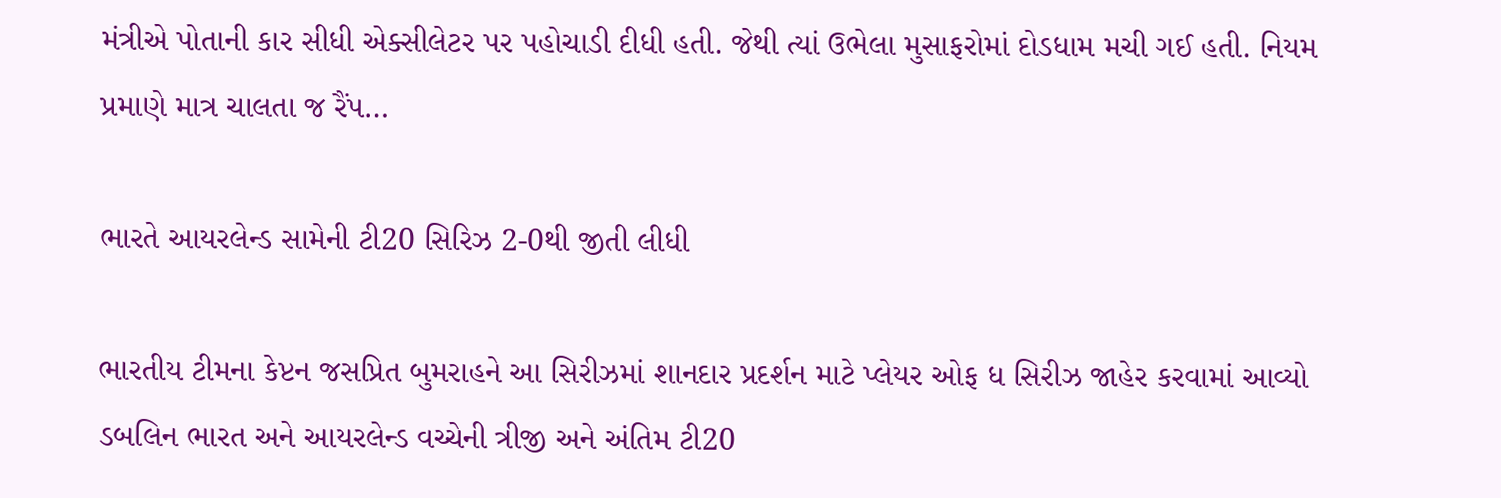મંત્રીએ પોતાની કાર સીધી એક્સીલેટર પર પહોચાડી દીધી હતી. જેથી ત્યાં ઉભેલા મુસાફરોમાં દોડધામ મચી ગઈ હતી. નિયમ પ્રમાણે માત્ર ચાલતા જ રૈંપ…

ભારતે આયરલેન્ડ સામેની ટી20 સિરિઝ 2-0થી જીતી લીધી

ભારતીય ટીમના કેપ્ટન જસપ્રિત બુમરાહને આ સિરીઝમાં શાનદાર પ્રદર્શન માટે પ્લેયર ઓફ ધ સિરીઝ જાહેર કરવામાં આવ્યો ડબલિન ભારત અને આયરલેન્ડ વચ્ચેની ત્રીજી અને અંતિમ ટી20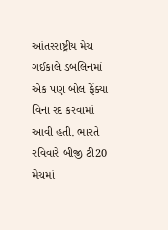આંતરરાષ્ટ્રીય મેચ ગઈકાલે ડબલિનમાં એક પણ બોલ ફેંક્યા વિના રદ કરવામાં આવી હતી. ભારતે રવિવારે બીજી ટી20 મેચમાં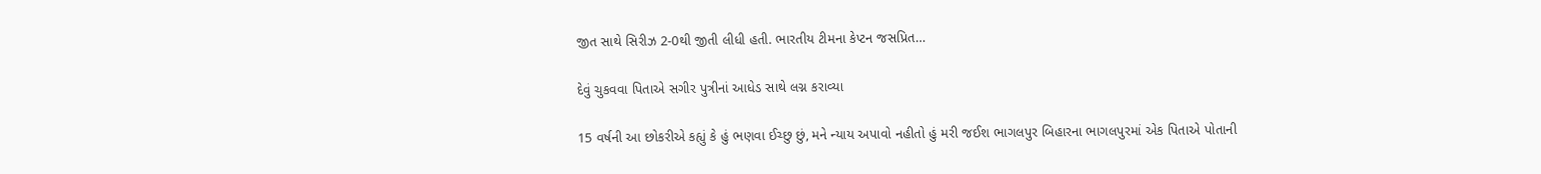જીત સાથે સિરીઝ 2-0થી જીતી લીધી હતી. ભારતીય ટીમના કેપ્ટન જસપ્રિત…

દેવું ચુકવવા પિતાએ સગીર પુત્રીનાં આધેડ સાથે લગ્ન કરાવ્યા

15 વર્ષની આ છોકરીએ કહ્યું કે હું ભણવા ઈચ્છુ છું, મને ન્યાય અપાવો નહીતો હું મરી જઈશ ભાગલપુર બિહારના ભાગલપુરમાં એક પિતાએ પોતાની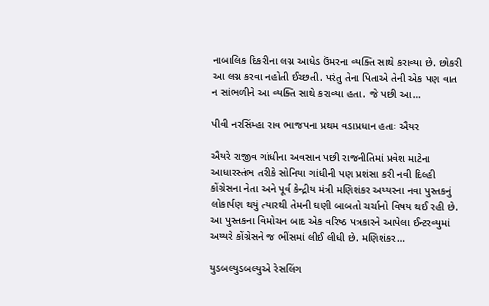નાબાલિક દિકરીના લગ્ન આધેડ ઉંમરના વ્યક્તિ સાથે કરાવ્યા છે. છોકરી આ લગ્ન કરવા નહોતી ઈચ્છતી. પરંતુ તેના પિતાએ તેની એક પણ વાત ન સાંભળીને આ વ્યક્તિ સાથે કરાવ્યા હતા. જે પછી આ…

પીવી નરસિંમ્હા રાવ ભાજપના પ્રથમ વડાપ્રધાન હતાઃ ઐયર

ઐયરે રાજીવ ગાંધીના અવસાન પછી રાજનીતિમાં પ્રવેશ માટેના આધારસ્તંભ તરીકે સોનિયા ગાંધીની પણ પ્રશંસા કરી નવી દિલ્હી કોંગ્રેસના નેતા અને પૂર્વ કેન્દ્રીય મંત્રી મણિશંકર અય્યરના નવા પુસ્તકનું લોકાર્પણ થયું ત્યારથી તેમની ઘણી બાબતો ચર્ચાનો વિષય થઈ રહી છે. આ પુસ્તકના વિમોચન બાદ એક વરિષ્ઠ પત્રકારને આપેલા ઈન્ટરવ્યુમાં અય્યરે કોંગ્રેસને જ ભીંસમાં લીઈ લીધી છે. મણિશંકર…

યુડબલ્યુડબલ્યુએ રેસલિંગ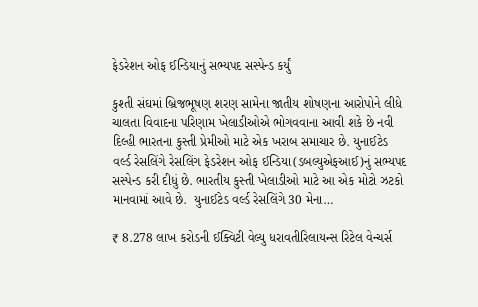ફેડરેશન ઓફ ઈન્ડિયાનું સભ્યપદ સસ્પેન્ડ કર્યું

કુશ્તી સંઘમાં બ્રિજભૂષણ શરણ સામેના જાતીય શોષણના આરોપોને લીધે ચાલતા વિવાદના પરિણામ ખેલાડીઓએ ભોગવવાના આવી શકે છે નવી દિલ્હી ભારતના કુસ્તી પ્રેમીઓ માટે એક ખરાબ સમાચાર છે. યુનાઈટેડ વર્લ્ડ રેસલિંગે રેસલિંગ ફેડરેશન ઓફ ઈન્ડિયા(ડબલ્યુએફઆઈ)નું સભ્યપદ સસ્પેન્ડ કરી દીધું છે. ભારતીય કુસ્તી ખેલાડીઓ માટે આ એક મોટો ઝટકો માનવામાં આવે છે.  યુનાઈટેડ વર્લ્ડ રેસલિંગે 30 મેના…

₹ 8.278 લાખ કરોડની ઈક્વિટી વેલ્યુ ધરાવતીરિલાયન્સ રિટેલ વેન્ચર્સ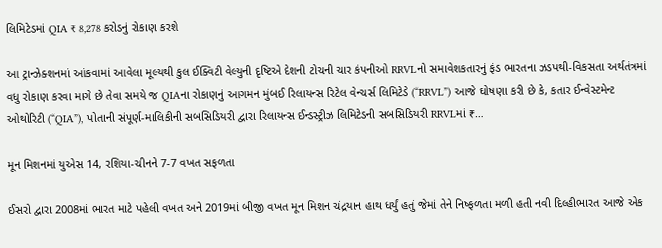લિમિટેડમાં QIA ₹ 8,278 કરોડનું રોકાણ કરશે

આ ટ્રાન્ઝેક્શનમાં આંકવામાં આવેલા મૂલ્યથી કુલ ઈક્વિટી વેલ્યુની દૃષ્ટિએ દેશની ટોચની ચાર કંપનીઓ RRVLનો સમાવેશકતારનું ફંડ ભારતના ઝડપથી-વિકસતા અર્થતંત્રમાં વધુ રોકાણ કરવા માગે છે તેવા સમયે જ QIAના રોકાણનું આગમન મુંબઈ રિલાયન્સ રિટેલ વેન્ચર્સ લિમિટેડે (“RRVL”) આજે ઘોષણા કરી છે કે, કતાર ઈન્વેસ્ટમેન્ટ ઓથોરિટી (“QIA”), પોતાની સંપૂર્ણ-માલિકીની સબસિડિયરી દ્વારા રિલાયન્સ ઈન્ડસ્ટ્રીઝ લિમિટેડની સબસિડિયરી RRVLમાં ₹…

મૂન મિશનમાં યુએસ 14, રશિયા-ચીનને 7-7 વખત સફળતા

ઈસરો દ્વારા 2008માં ભારત માટે પહેલી વખત અને 2019માં બીજી વખત મૂન મિશન ચંદ્રયાન હાથ ધર્યું હતું જેમાં તેને નિષ્ફળતા મળી હતી નવી દિલ્હીભારત આજે એક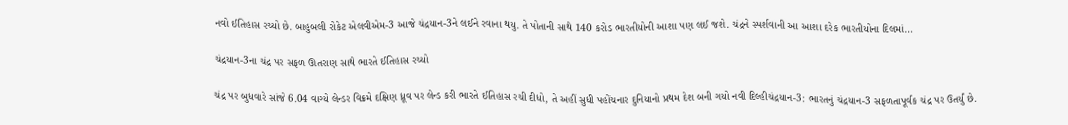નવો ઈતિહાસ રચ્યો છે. બાહુબલી રોકેટ એલવીએમ-3 આજે ચંદ્રયાન-3ને લઈને રવાના થયુ. તે પોતાની સાથે 140 કરોડ ભારતીયોની આશા પણ લઈ જશે. ચંદ્રને સ્પર્શવાની આ આશા દરેક ભારતીયોના દિલમાં…

ચંદ્રયાન-3ના ચંદ્ર પર સફળ ઊતરાણ સાથે ભારતે ઈતિહાસ રચ્યો

ચંદ્ર પર બુધવારે સાંજે 6.04 વાગ્યે લેન્ડર વિક્રમે દક્ષિણ ધ્રૂવ પર લેન્ડ કરી ભારતે ઈતિહાસ રચી દીધો, તે અહીં સુધી પહોંચનાર દુનિયાનો પ્રથમ દેશ બની ગયો નવી દિલ્હીચંદ્રયાન-3: ભારતનું ચંદ્રયાન-3 સફળતાપૂર્વક ચંદ્ર પર ઉતર્યું છે.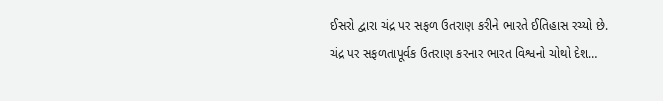ઈસરો દ્વારા ચંદ્ર પર સફળ ઉતરાણ કરીને ભારતે ઈતિહાસ રચ્યો છે. ચંદ્ર પર સફળતાપૂર્વક ઉતરાણ કરનાર ભારત વિશ્વનો ચોથો દેશ…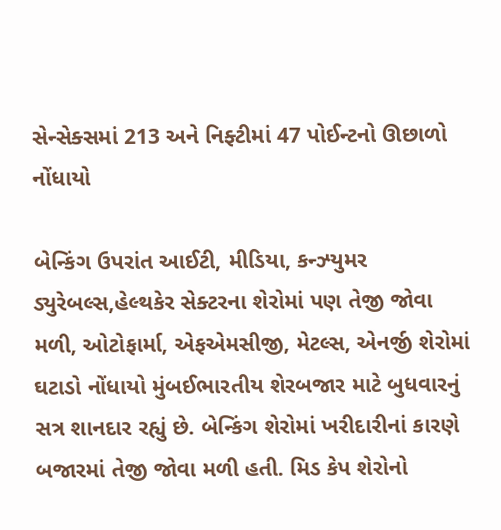સેન્સેક્સમાં 213 અને નિફ્ટીમાં 47 પોઈન્ટનો ઊછાળો નોંધાયો

બેન્કિંગ ઉપરાંત આઈટી, મીડિયા, કન્ઝ્યુમર ડ્યુરેબલ્સ,હેલ્થકેર સેક્ટરના શેરોમાં પણ તેજી જોવા મળી, ઓટોફાર્મા, એફએમસીજી, મેટલ્સ, એનર્જી શેરોમાં ઘટાડો નોંધાયો મુંબઈભારતીય શેરબજાર માટે બુધવારનું સત્ર શાનદાર રહ્યું છે. બેન્કિંગ શેરોમાં ખરીદારીનાં કારણે બજારમાં તેજી જોવા મળી હતી. મિડ કેપ શેરોનો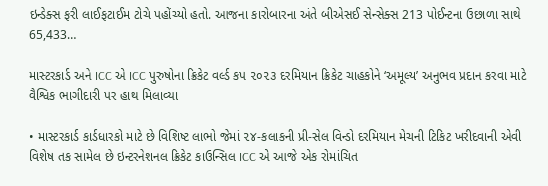ઇન્ડેક્સ ફરી લાઈફટાઈમ ટોચે પહોંચ્યો હતો. આજના કારોબારના અંતે બીએસઈ સેન્સેક્સ 213 પોઈન્ટના ઉછાળા સાથે 65,433…

માસ્ટરકાર્ડ અને ICC એ ICC પુરુષોના ક્રિકેટ વર્લ્ડ કપ ૨૦૨૩ દરમિયાન ક્રિકેટ ચાહકોને ‘અમૂલ્ય’ અનુભવ પ્રદાન કરવા માટે વૈશ્વિક ભાગીદારી પર હાથ મિલાવ્યા

• માસ્ટરકાર્ડ કાર્ડધારકો માટે છે વિશિષ્ટ લાભો જેમાં ૨૪-કલાકની પ્રી-સેલ વિન્ડો દરમિયાન મેચની ટિકિટ ખરીદવાની એવી વિશેષ તક સામેલ છે ઇન્ટરનેશનલ ક્રિકેટ કાઉન્સિલ ICC એ આજે એક રોમાંચિત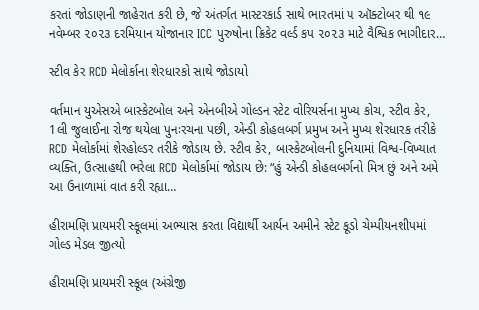કરતાં જોડાણની જાહેરાત કરી છે, જે અંતર્ગત માસ્ટરકાર્ડ સાથે ભારતમાં ૫ ઑક્ટોબર થી ૧૯ નવેમ્બર ૨૦૨૩ દરમિયાન યોજાનાર ICC પુરુષોના ક્રિકેટ વર્લ્ડ કપ ૨૦૨૩ માટે વૈશ્વિક ભાગીદાર…

સ્ટીવ કેર RCD મેલોર્કાના શેરધારકો સાથે જોડાયો

વર્તમાન યુએસએ બાસ્કેટબોલ અને એનબીએ ગોલ્ડન સ્ટેટ વોરિયર્સના મુખ્ય કોચ, સ્ટીવ કેર, 1લી જુલાઈના રોજ થયેલા પુનઃરચના પછી, એન્ડી કોહલબર્ગ પ્રમુખ અને મુખ્ય શેરધારક તરીકે RCD મેલોર્કામાં શેરહોલ્ડર તરીકે જોડાય છે. સ્ટીવ કેર, બાસ્કેટબોલની દુનિયામાં વિશ્વ-વિખ્યાત વ્યક્તિ, ઉત્સાહથી ભરેલા RCD મેલોર્કામાં જોડાય છે: “હું એન્ડી કોહલબર્ગનો મિત્ર છું અને અમે આ ઉનાળામાં વાત કરી રહ્યા…

હીરામણિ પ્રાયમરી સ્કૂલમાં અભ્યાસ કરતા વિદ્યાર્થી આર્યન અમીને સ્ટેટ કૂડો ચેમ્પીયનશીપમાં ગોલ્ડ મેડલ જીત્યો

હીરામણિ પ્રાયમરી સ્કૂલ (અંગ્રેજી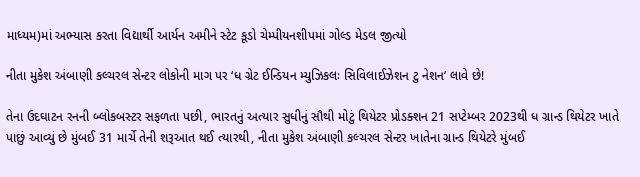માધ્યમ)માં અભ્યાસ કરતા વિદ્યાર્થી આર્યન અમીને સ્ટેટ કૂડો ચેમ્પીયનશીપમાં ગોલ્ડ મેડલ જીત્યો

નીતા મુકેશ અંબાણી કલ્ચરલ સેન્ટર લોકોની માગ પર ‘ધ ગ્રેટ ઈન્ડિયન મ્યુઝિકલઃ સિવિલાઈઝેશન ટુ નેશન’ લાવે છે!

તેના ઉદઘાટન રનની બ્લોકબસ્ટર સફળતા પછી, ભારતનું અત્યાર સુધીનું સૌથી મોટું થિયેટર પ્રોડક્શન 21 સપ્ટેમ્બર 2023થી ધ ગ્રાન્ડ થિયેટર ખાતે પાછું આવ્યું છે મુંબઈ 31 માર્ચે તેની શરૂઆત થઈ ત્યારથી, નીતા મુકેશ અંબાણી કલ્ચરલ સેન્ટર ખાતેના ગ્રાન્ડ થિયેટરે મુંબઈ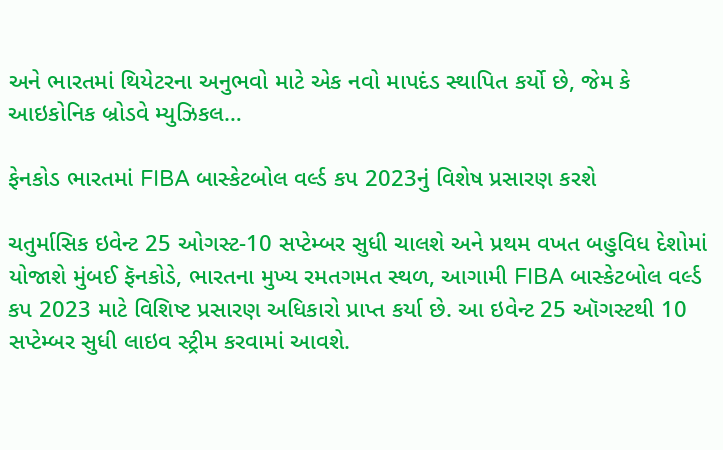અને ભારતમાં થિયેટરના અનુભવો માટે એક નવો માપદંડ સ્થાપિત કર્યો છે, જેમ કે આઇકોનિક બ્રોડવે મ્યુઝિકલ…

ફેનકોડ ભારતમાં FIBA બાસ્કેટબોલ વર્લ્ડ કપ 2023નું વિશેષ પ્રસારણ કરશે

ચતુર્માસિક ઇવેન્ટ 25 ઓગસ્ટ-10 સપ્ટેમ્બર સુધી ચાલશે અને પ્રથમ વખત બહુવિધ દેશોમાં યોજાશે મુંબઈ ફૅનકોડે, ભારતના મુખ્ય રમતગમત સ્થળ, આગામી FIBA બાસ્કેટબોલ વર્લ્ડ કપ 2023 માટે વિશિષ્ટ પ્રસારણ અધિકારો પ્રાપ્ત કર્યા છે. આ ઇવેન્ટ 25 ઑગસ્ટથી 10 સપ્ટેમ્બર સુધી લાઇવ સ્ટ્રીમ કરવામાં આવશે.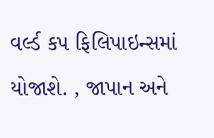વર્લ્ડ કપ ફિલિપાઇન્સમાં યોજાશે. , જાપાન અને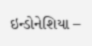ઇન્ડોનેશિયા –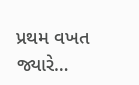પ્રથમ વખત જ્યારે…